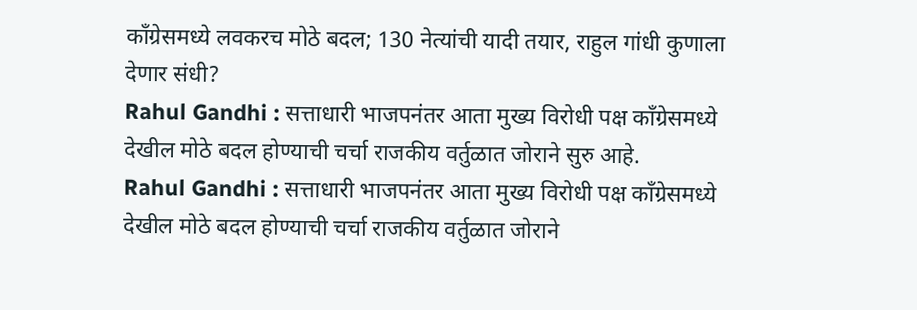काँग्रेसमध्ये लवकरच मोठे बदल; 130 नेत्यांची यादी तयार, राहुल गांधी कुणाला देणार संधी?
Rahul Gandhi : सत्ताधारी भाजपनंतर आता मुख्य विरोधी पक्ष काँग्रेसमध्ये देखील मोठे बदल होण्याची चर्चा राजकीय वर्तुळात जोराने सुरु आहे.
Rahul Gandhi : सत्ताधारी भाजपनंतर आता मुख्य विरोधी पक्ष काँग्रेसमध्ये देखील मोठे बदल होण्याची चर्चा राजकीय वर्तुळात जोराने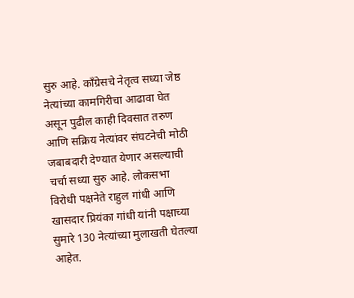सुरु आहे. काँग्रेसचे नेतृत्व सध्या जेष्ठ नेत्यांच्या कामगिरीचा आढावा घेत असून पुढील काही दिवसात तरुण आणि सक्रिय नेत्यांवर संघटनेची मोठी जबाबदारी देण्यात येणार असल्याची चर्चा सध्या सुरु आहे. लोकसभा विरोधी पक्षनेते राहुल गांधी आणि खासदार प्रियंका गांधी यांनी पक्षाच्या सुमारे 130 नेत्यांच्या मुलाखती घेतल्या आहेत.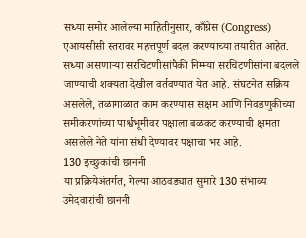सध्या समोर आलेल्या माहितीनुसार, काँग्रेस (Congress) एआयसीसी स्तरावर महत्तपूर्ण बदल करण्याच्या तयारीत आहेत. सध्या असणाऱ्या सरचिटणीसांपैकी निम्म्या सरचिटणीसांना बदलले जाण्याची शक्यता देखील वर्तवण्यात येत आहे. संघटनेत सक्रिय असलेले, तळागाळात काम करण्यास सक्षम आणि निवडणुकीच्या समीकरणांच्या पार्श्वभूमीवर पक्षाला बळकट करण्याची क्षमता असलेले नेते यांना संधी देण्यावर पक्षाचा भर आहे.
130 इच्छुकांची छाननी
या प्रक्रियेअंतर्गत, गेल्या आठवड्यात सुमारे 130 संभाव्य उमेदवारांची छाननी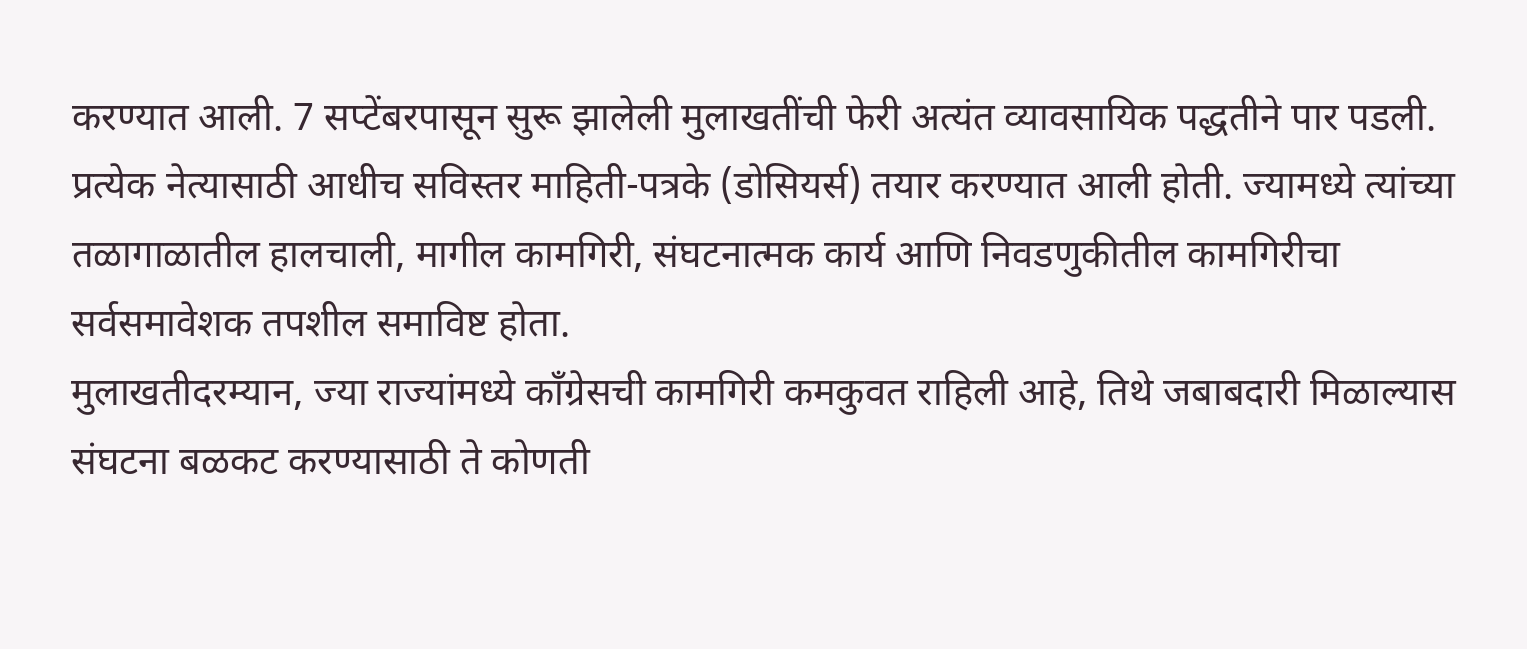करण्यात आली. 7 सप्टेंबरपासून सुरू झालेली मुलाखतींची फेरी अत्यंत व्यावसायिक पद्धतीने पार पडली. प्रत्येक नेत्यासाठी आधीच सविस्तर माहिती-पत्रके (डोसियर्स) तयार करण्यात आली होती. ज्यामध्ये त्यांच्या तळागाळातील हालचाली, मागील कामगिरी, संघटनात्मक कार्य आणि निवडणुकीतील कामगिरीचा सर्वसमावेशक तपशील समाविष्ट होता.
मुलाखतीदरम्यान, ज्या राज्यांमध्ये काँग्रेसची कामगिरी कमकुवत राहिली आहे, तिथे जबाबदारी मिळाल्यास संघटना बळकट करण्यासाठी ते कोणती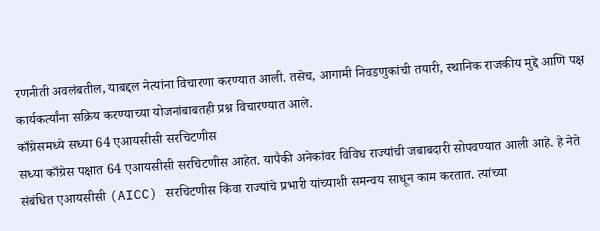रणनीती अवलंबतील, याबद्दल नेत्यांना विचारणा करण्यात आली. तसेच, आगामी निवडणुकांची तयारी, स्थानिक राजकीय मुद्दे आणि पक्ष कार्यकर्त्यांना सक्रिय करण्याच्या योजनांबाबतही प्रश्न विचारण्यात आले.
काँग्रेसमध्ये सध्या 64 एआयसीसी सरचिटणीस
सध्या काँग्रेस पक्षात 64 एआयसीसी सरचिटणीस आहेत. यापैकी अनेकांवर विविध राज्यांची जबाबदारी सोपवण्यात आली आहे. हे नेते संबंधित एआयसीसी (AICC) सरचिटणीस किंवा राज्यांचे प्रभारी यांच्याशी समन्वय साधून काम करतात. त्यांच्या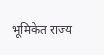भूमिकेत राज्य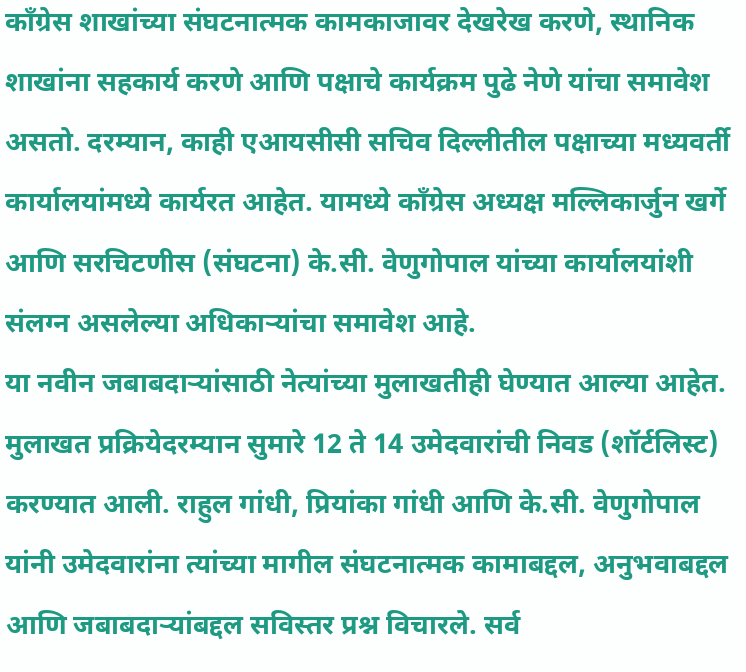काँग्रेस शाखांच्या संघटनात्मक कामकाजावर देखरेख करणे, स्थानिक शाखांना सहकार्य करणे आणि पक्षाचे कार्यक्रम पुढे नेणे यांचा समावेश असतो. दरम्यान, काही एआयसीसी सचिव दिल्लीतील पक्षाच्या मध्यवर्ती कार्यालयांमध्ये कार्यरत आहेत. यामध्ये काँग्रेस अध्यक्ष मल्लिकार्जुन खर्गे आणि सरचिटणीस (संघटना) के.सी. वेणुगोपाल यांच्या कार्यालयांशी संलग्न असलेल्या अधिकाऱ्यांचा समावेश आहे.
या नवीन जबाबदाऱ्यांसाठी नेत्यांच्या मुलाखतीही घेण्यात आल्या आहेत. मुलाखत प्रक्रियेदरम्यान सुमारे 12 ते 14 उमेदवारांची निवड (शॉर्टलिस्ट) करण्यात आली. राहुल गांधी, प्रियांका गांधी आणि के.सी. वेणुगोपाल यांनी उमेदवारांना त्यांच्या मागील संघटनात्मक कामाबद्दल, अनुभवाबद्दल आणि जबाबदाऱ्यांबद्दल सविस्तर प्रश्न विचारले. सर्व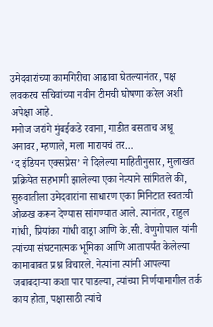उमेदवारांच्या कामगिरीचा आढावा घेतल्यानंतर, पक्ष लवकरच सचिवांच्या नवीन टीमची घोषणा करेल अशी अपेक्षा आहे.
मनोज जरांगे मुंबईकडे रवाना, गाडीत बसताच अश्रू अनावर, म्हणाले, मला मारायचं तर…
‘द इंडियन एक्सप्रेस’ ने दिलेल्या माहितीनुसार, मुलाखत प्रक्रियेत सहभागी झालेल्या एका नेत्याने सांगितले की, सुरुवातीला उमेदवारांना साधारण एका मिनिटात स्वतःची ओळख करून देण्यास सांगण्यात आले. त्यानंतर, राहुल गांधी, प्रियांका गांधी वाड्रा आणि के.सी. वेणुगोपाल यांनी त्यांच्या संघटनात्मक भूमिका आणि आतापर्यंत केलेल्या कामाबाबत प्रश्न विचारले. नेत्यांना त्यांनी आपल्या जबाबदाऱ्या कशा पार पाडल्या, त्यांच्या निर्णयामागील तर्क काय होता, पक्षासाठी त्यांचे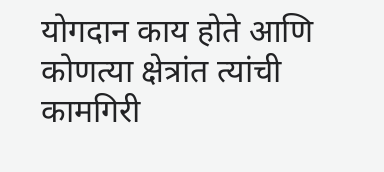योगदान काय होते आणि कोणत्या क्षेत्रांत त्यांची कामगिरी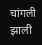चांगली झाली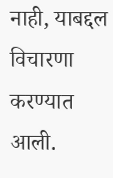नाही, याबद्दल विचारणा करण्यात आली.